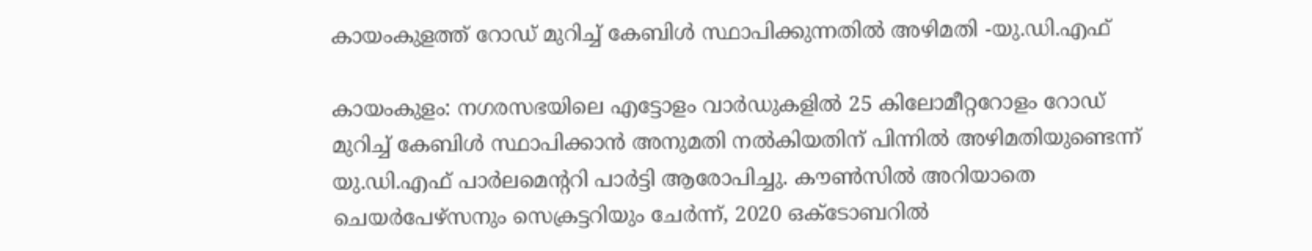കായംകുളത്ത് റോഡ് മുറിച്ച് കേബിൾ സ്ഥാപിക്കുന്നതിൽ അഴിമതി -യു.ഡി.എഫ്

കായംകുളം: നഗരസഭയിലെ എട്ടോളം വാർഡുകളിൽ 25 കിലോമീറ്ററോളം റോഡ് മുറിച്ച് കേബിൾ സ്ഥാപിക്കാൻ അനുമതി നൽകിയതിന് പിന്നിൽ അഴിമതിയുണ്ടെന്ന് യു.ഡി.എഫ് പാർലമെന്ററി പാർട്ടി ആരോപിച്ചു. കൗൺസിൽ അറിയാതെ ചെയർപേഴ്സനും സെക്രട്ടറിയും ചേർന്ന്, 2020 ഒക്ടോബറിൽ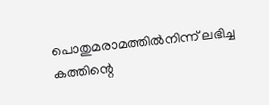പൊതുമരാമത്തിൽനിന്ന് ലഭിച്ച കത്തിന്റെ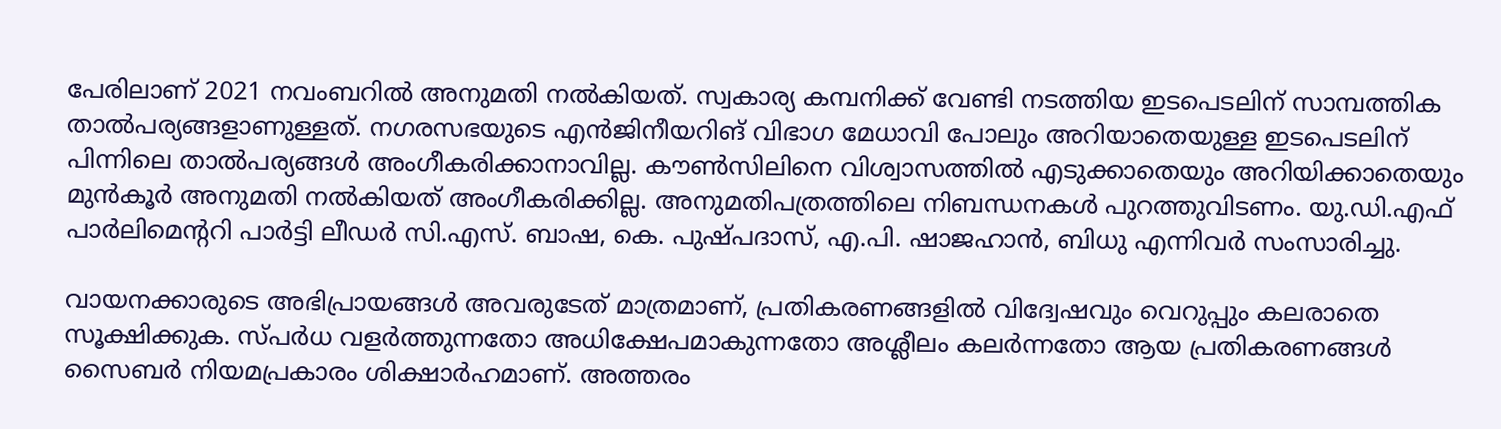പേരിലാണ് 2021 നവംബറിൽ അനുമതി നൽകിയത്. സ്വകാര്യ കമ്പനിക്ക് വേണ്ടി നടത്തിയ ഇടപെടലിന് സാമ്പത്തിക താൽപര്യങ്ങളാണുള്ളത്. നഗരസഭയുടെ എൻജിനീയറിങ് വിഭാഗ മേധാവി പോലും അറിയാതെയുള്ള ഇടപെടലിന് പിന്നിലെ താൽപര്യങ്ങൾ അംഗീകരിക്കാനാവില്ല. കൗൺസിലിനെ വിശ്വാസത്തിൽ എടുക്കാതെയും അറിയിക്കാതെയും മുൻ‌കൂർ അനുമതി നൽകിയത് അംഗീകരിക്കില്ല. അനുമതിപത്രത്തിലെ നിബന്ധനകൾ പുറത്തുവിടണം. യു.ഡി.എഫ് പാർലിമെന്ററി പാർട്ടി ലീഡർ സി.എസ്. ബാഷ, കെ. പുഷ്പദാസ്, എ.പി. ഷാജഹാൻ, ബിധു എന്നിവർ സംസാരിച്ചു.

വായനക്കാരുടെ അഭിപ്രായങ്ങള്‍ അവരുടേത് മാത്രമാണ്, പ്രതികരണങ്ങളിൽ വിദ്വേഷവും വെറുപ്പും കലരാതെ സൂക്ഷിക്കുക. സ്പർധ വളർത്തുന്നതോ അധിക്ഷേപമാകുന്നതോ അശ്ലീലം കലർന്നതോ ആയ പ്രതികരണങ്ങൾ സൈബർ നിയമപ്രകാരം ശിക്ഷാർഹമാണ്. അത്തരം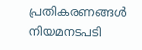പ്രതികരണങ്ങൾ നിയമനടപടി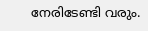നേരിടേണ്ടി വരും.